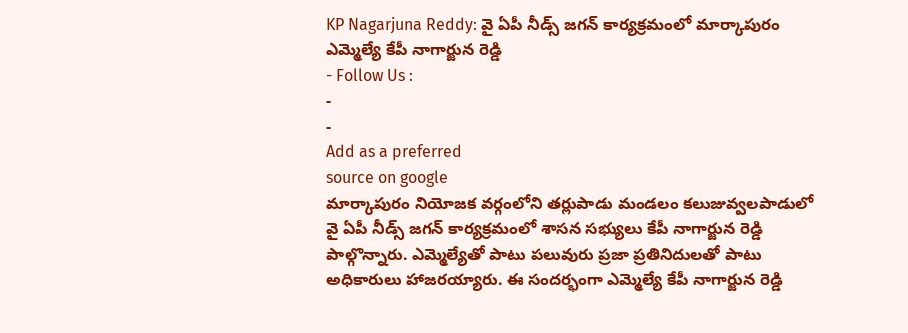KP Nagarjuna Reddy: వై ఏపీ నీడ్స్ జగన్ కార్యక్రమంలో మార్కాపురం ఎమ్మెల్యే కేపీ నాగార్జున రెడ్డి
- Follow Us :
-
-
Add as a preferred
source on google
మార్కాపురం నియోజక వర్గంలోని తర్లుపాడు మండలం కలుజువ్వలపాడులో వై ఏపీ నీడ్స్ జగన్ కార్యక్రమంలో శాసన సభ్యులు కేపీ నాగార్జున రెడ్డి పాల్గొన్నారు. ఎమ్మెల్యేతో పాటు పలువురు ప్రజా ప్రతినిదులతో పాటు అధికారులు హాజరయ్యారు. ఈ సందర్భంగా ఎమ్మెల్యే కేపీ నాగార్జున రెడ్డి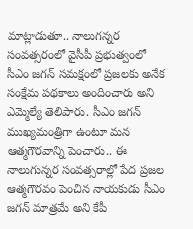మాట్లాడుతూ.. నాలుగన్నర సంవత్సరంలో వైసీపీ ప్రభుత్వంలో సీఎం జగన్ సమక్షంలో ప్రజలకు అనేక సంక్షేమ పథకాలు అందించారు అని ఎమ్మెల్యే తెలిపారు. సీఎం జగన్ ముఖ్యమంత్రిగా ఉంటూ మన ఆత్మగౌరవాన్ని పెంచారు.. ఈ నాలుగున్నర సంవత్సరాల్లో పేద ప్రజల ఆత్మగౌరవం పెంచిన నాయకుడు సీఎం జగన్ మాత్రమే అని కేపీ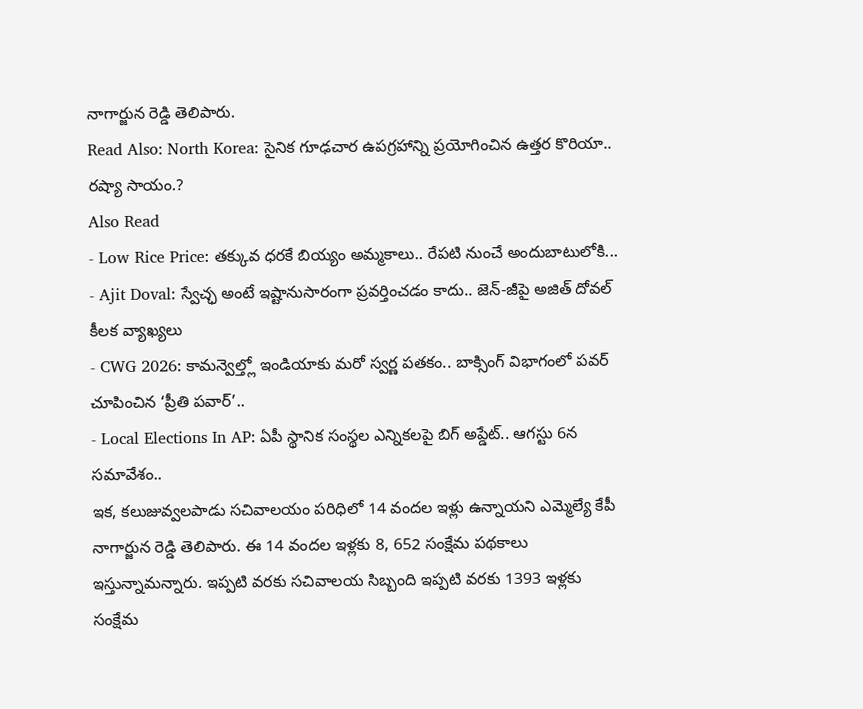నాగార్జున రెడ్డి తెలిపారు.
Read Also: North Korea: సైనిక గూఢచార ఉపగ్రహాన్ని ప్రయోగించిన ఉత్తర కొరియా.. రష్యా సాయం.?
Also Read
- Low Rice Price: తక్కువ ధరకే బియ్యం అమ్మకాలు.. రేపటి నుంచే అందుబాటులోకి...
- Ajit Doval: స్వేచ్ఛ అంటే ఇష్టానుసారంగా ప్రవర్తించడం కాదు.. జెన్-జీపై అజిత్ దోవల్ కీలక వ్యాఖ్యలు
- CWG 2026: కామన్వెల్త్లో ఇండియాకు మరో స్వర్ణ పతకం.. బాక్సింగ్ విభాగంలో పవర్ చూపించిన ‘ప్రీతి పవార్’..
- Local Elections In AP: ఏపీ స్థానిక సంస్థల ఎన్నికలపై బిగ్ అప్డేట్.. ఆగస్టు 6న సమావేశం..
ఇక, కలుజువ్వలపాడు సచివాలయం పరిధిలో 14 వందల ఇళ్లు ఉన్నాయని ఎమ్మెల్యే కేపీ నాగార్జున రెడ్డి తెలిపారు. ఈ 14 వందల ఇళ్లకు 8, 652 సంక్షేమ పథకాలు ఇస్తున్నామన్నారు. ఇప్పటి వరకు సచివాలయ సిబ్బంది ఇప్పటి వరకు 1393 ఇళ్లకు సంక్షేమ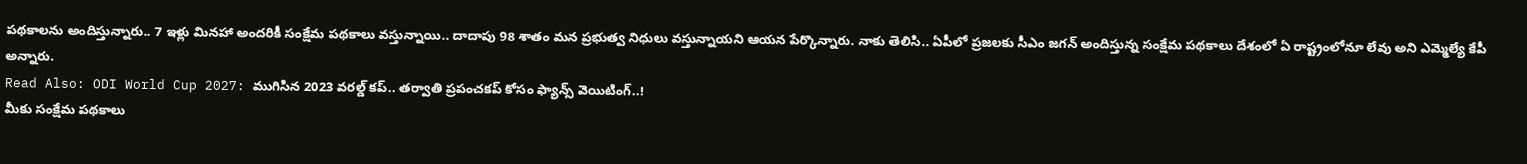పథకాలను అందిస్తున్నారు.. 7 ఇళ్లు మినహా అందరికీ సంక్షేమ పథకాలు వస్తున్నాయి.. దాదాపు 98 శాతం మన ప్రభుత్వ నిధులు వస్తున్నాయని ఆయన పేర్కొన్నారు. నాకు తెలిసి.. ఏపీలో ప్రజలకు సీఎం జగన్ అందిస్తున్న సంక్షేమ పథకాలు దేశంలో ఏ రాష్ట్రంలోనూ లేవు అని ఎమ్మెల్యే కేపీ అన్నారు.
Read Also: ODI World Cup 2027: ముగిసిన 2023 వరల్డ్ కప్.. తర్వాతి ప్రపంచకప్ కోసం ఫ్యాన్స్ వెయిటింగ్..!
మీకు సంక్షేమ పథకాలు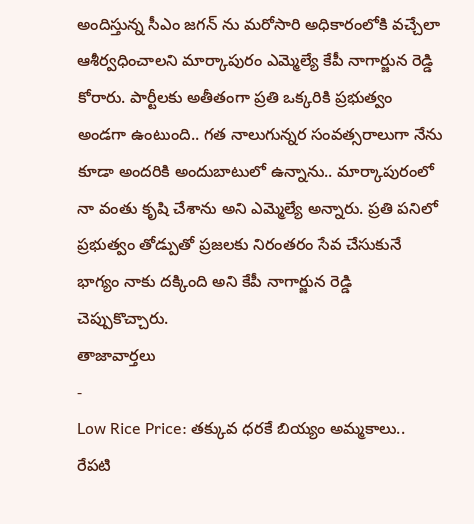అందిస్తున్న సీఎం జగన్ ను మరోసారి అధికారంలోకి వచ్చేలా ఆశీర్వధించాలని మార్కాపురం ఎమ్మెల్యే కేపీ నాగార్జున రెడ్డి కోరారు. పార్టీలకు అతీతంగా ప్రతి ఒక్కరికి ప్రభుత్వం అండగా ఉంటుంది.. గత నాలుగున్నర సంవత్సరాలుగా నేను కూడా అందరికి అందుబాటులో ఉన్నాను.. మార్కాపురంలో నా వంతు కృషి చేశాను అని ఎమ్మెల్యే అన్నారు. ప్రతి పనిలో ప్రభుత్వం తోడ్పుతో ప్రజలకు నిరంతరం సేవ చేసుకునే భాగ్యం నాకు దక్కింది అని కేపీ నాగార్జున రెడ్డి చెప్పుకొచ్చారు.
తాజావార్తలు
-
Low Rice Price: తక్కువ ధరకే బియ్యం అమ్మకాలు.. రేపటి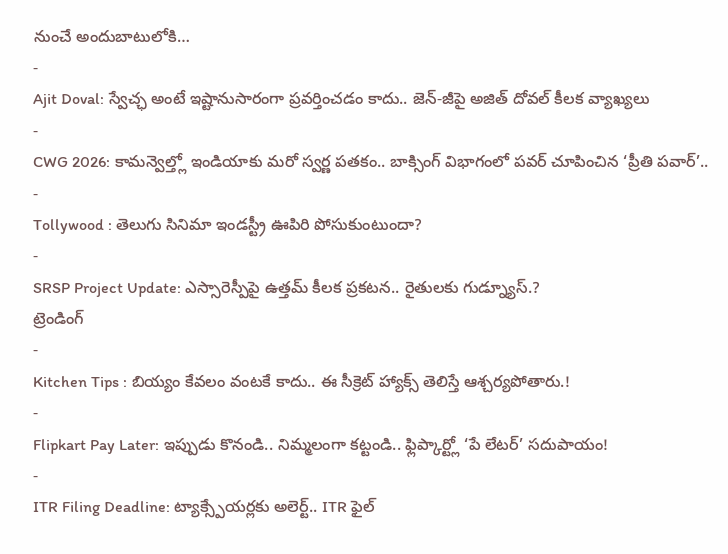నుంచే అందుబాటులోకి…
-
Ajit Doval: స్వేచ్ఛ అంటే ఇష్టానుసారంగా ప్రవర్తించడం కాదు.. జెన్-జీపై అజిత్ దోవల్ కీలక వ్యాఖ్యలు
-
CWG 2026: కామన్వెల్త్లో ఇండియాకు మరో స్వర్ణ పతకం.. బాక్సింగ్ విభాగంలో పవర్ చూపించిన ‘ప్రీతి పవార్’..
-
Tollywood : తెలుగు సినిమా ఇండస్ట్రీ ఊపిరి పోసుకుంటుందా?
-
SRSP Project Update: ఎస్సారెస్పీపై ఉత్తమ్ కీలక ప్రకటన.. రైతులకు గుడ్న్యూస్.?
ట్రెండింగ్
-
Kitchen Tips : బియ్యం కేవలం వంటకే కాదు.. ఈ సీక్రెట్ హ్యాక్స్ తెలిస్తే ఆశ్చర్యపోతారు.!
-
Flipkart Pay Later: ఇప్పుడు కొనండి.. నిమ్మలంగా కట్టండి.. ఫ్లిప్కార్ట్లో ‘పే లేటర్’ సదుపాయం!
-
ITR Filing Deadline: ట్యాక్స్పేయర్లకు అలెర్ట్.. ITR ఫైల్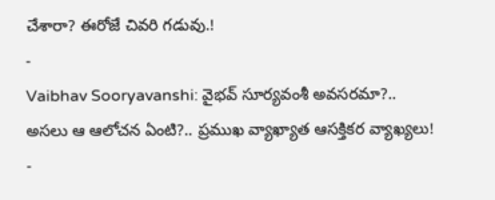చేశారా? ఈరోజే చివరి గడువు.!
-
Vaibhav Sooryavanshi: వైభవ్ సూర్యవంశీ అవసరమా?.. అసలు ఆ ఆలోచన ఏంటి?.. ప్రముఖ వ్యాఖ్యాత ఆసక్తికర వ్యాఖ్యలు!
-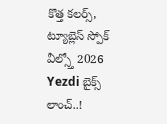కొత్త కలర్స్, ట్యూబ్లెస్ స్పోక్ వీల్స్తో 2026 Yezdi బైక్స్ లాంచ్..!